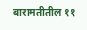बारामतीतील ११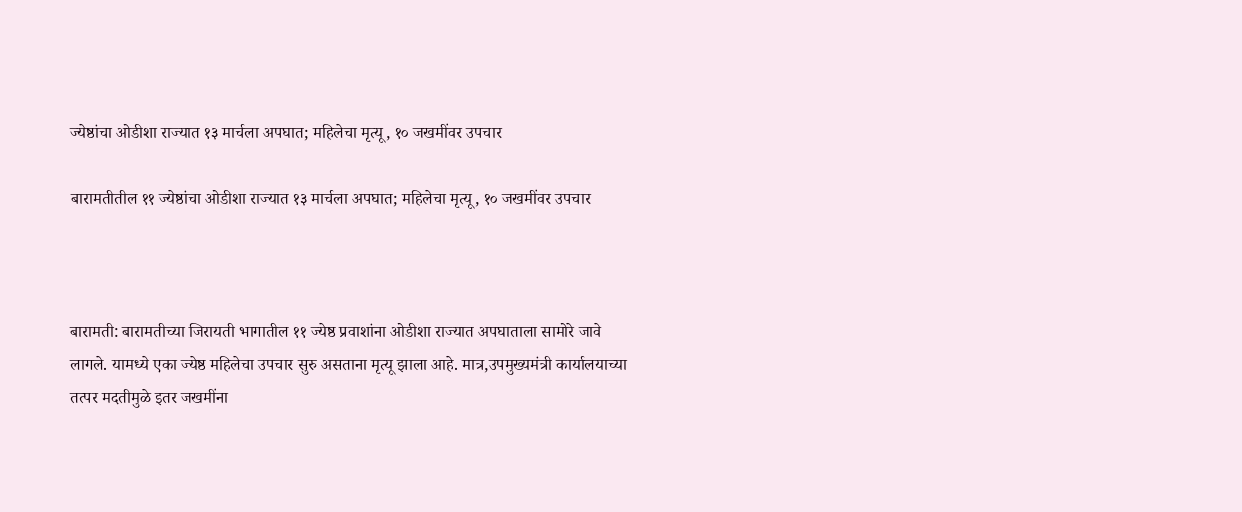ज्येष्ठांचा ओडीशा राज्यात १३ मार्चला अपघात; महिलेचा मृत्यू, १० जखमींवर उपचार

बारामतीतील ११ ज्येष्ठांचा ओडीशा राज्यात १३ मार्चला अपघात; महिलेचा मृत्यू, १० जखमींवर उपचार



बारामती: बारामतीच्या जिरायती भागातील ११ ज्येष्ठ प्रवाशांना ओडीशा राज्यात अपघाताला सामोरे जावे लागले. यामध्ये एका ज्येष्ठ महिलेचा उपचार सुरु असताना मृत्यू झाला आहे. मात्र,उपमुख्यमंत्री कार्यालयाच्या तत्पर मदतीमुळे इतर जखमींना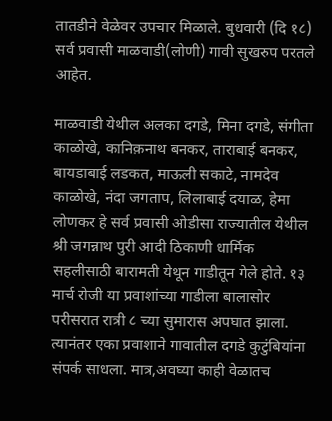तातडीने वेळेवर उपचार मिळाले. बुधवारी (दि १८) सर्व प्रवासी माळवाडी(लोणी) गावी सुखरुप परतले आहेत.

माळवाडी येथील अलका दगडे, मिना दगडे, संगीता काळोखे, कानिक़नाथ बनकर, ताराबाई बनकर, बायडाबाई लडकत, माऊली सकाटे, नामदेव काळोखे, नंदा जगताप, लिलाबाई दयाळ, हेमा लोणकर हे सर्व प्रवासी ओडीसा राज्यातील येथील श्री जगन्नाथ पुरी आदी ठिकाणी धार्मिक सहलीसाठी बारामती येथून गाडीतून गेले होते. १३ मार्च रोजी या प्रवाशांच्या गाडीला बालासोर परीसरात रात्री ८ च्या सुमारास अपघात झाला. त्यानंतर एका प्रवाशाने गावातील दगडे कुटुंबियांना संपर्क साधला. मात्र,अवघ्या काही वेळातच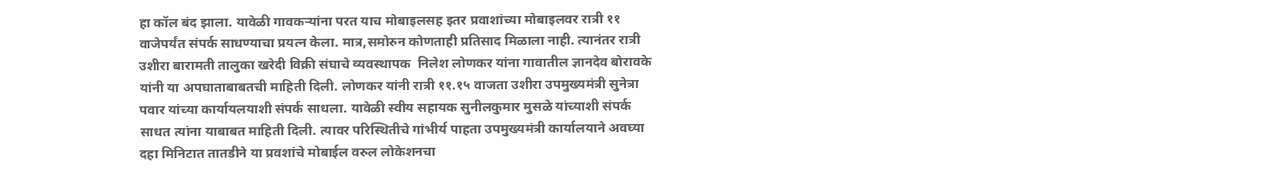हा कॉल बंद झाला. यावेळी गावकऱ्यांना परत याच मोबाइलसह इतर प्रवाशांच्या मोबाइलवर रात्री ११ वाजेपर्यंत संपर्क साधण्याचा प्रयत्न केला. मात्र,समोरुन कोणताही प्रतिसाद मिळाला नाही. त्यानंतर रात्री उशीरा बारामती तालुका खरेदी विक्री संघाचे व्यवस्थापक  निलेश लोणकर यांना गावातील ज्ञानदेव बोरावके यांनी या अपघाताबाबतची माहिती दिली. लोणकर यांनी रात्री ११.१५ वाजता उशीरा उपमुख्यमंत्री सुनेत्रा पवार यांच्या कार्यायलयाशी संपर्क साधला. यावेळी स्वीय सहायक सुनीलकुमार मुसळे यांच्याशी संपर्क साधत त्यांना याबाबत माहिती दिली. त्यावर परिस्थितीचे गांभीर्य पाहता उपमुख्यमंत्री कार्यालयाने अवघ्या दहा मिनिटात तातडीने या प्रवशांचे मोबाईल वरुल लोकेशनचा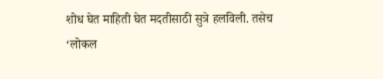शोध घेत माहिती घेत मदतीसाठी सुत्रे हलविली. तसेच ‘लोकल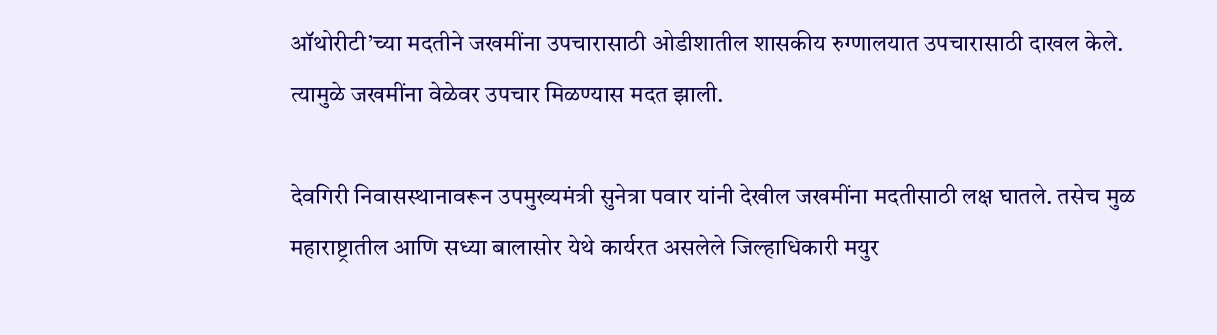ऑथोरीटी’च्या मदतीने जखमींना उपचारासाठी ओडीशातील शासकीय रुग्णालयात उपचारासाठी दाखल केले. त्यामुळे जखमींना वेळेवर उपचार मिळण्यास मदत झाली.

देवगिरी निवासस्थानावरून उपमुख्यमंत्री सुनेत्रा पवार यांनी देखील जखमींना मदतीसाठी लक्ष घातले. तसेच मुळ महाराष्ट्रातील आणि सध्या बालासोर येथे कार्यरत असलेले जिल्हाधिकारी मयुर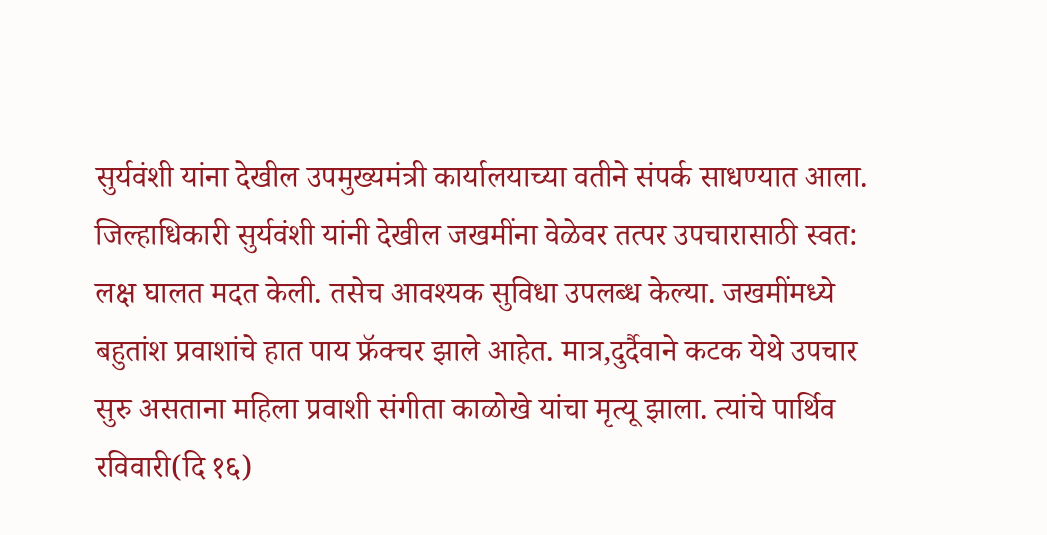सुर्यवंशी यांना देखील उपमुख्यमंत्री कार्यालयाच्या वतीने संपर्क साधण्यात आला. जिल्हाधिकारी सुर्यवंशी यांनी देखील जखमींना वेळेवर तत्पर उपचारासाठी स्वत: लक्ष घालत मदत केली. तसेच आवश्यक सुविधा उपलब्ध केल्या. जखमींमध्ये बहुतांश प्रवाशांचे हात पाय फ्रॅक्चर झाले आहेत. मात्र,दुर्दैवाने कटक येथे उपचार सुरु असताना महिला प्रवाशी संगीता काळोखे यांचा मृत्यू झाला. त्यांचे पार्थिव रविवारी(दि १६)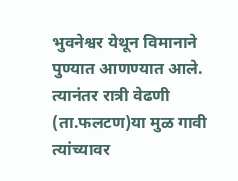भुवनेश्वर येथून विमानाने पुण्यात आणण्यात आले. त्यानंतर रात्री वेढणी (ता.फलटण)या मुळ गावी त्यांच्यावर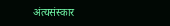अंत्यसंस्कार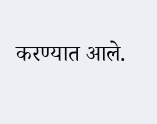करण्यात आले.